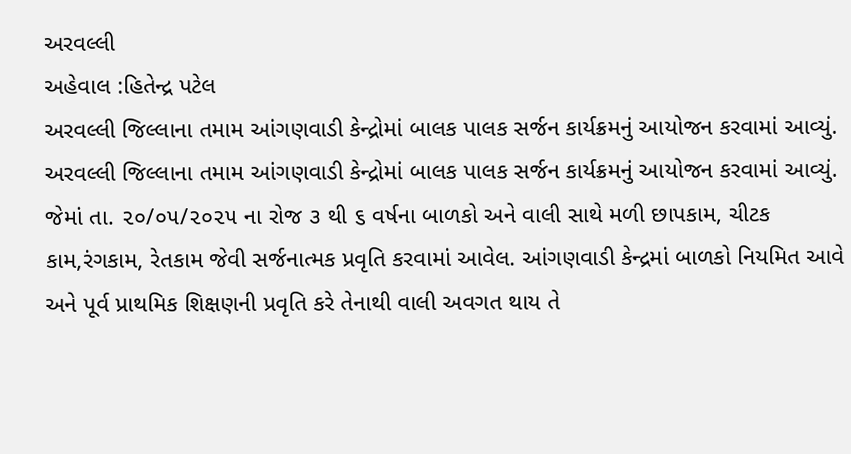અરવલ્લી
અહેવાલ :હિતેન્દ્ર પટેલ
અરવલ્લી જિલ્લાના તમામ આંગણવાડી કેન્દ્રોમાં બાલક પાલક સર્જન કાર્યક્રમનું આયોજન કરવામાં આવ્યું.
અરવલ્લી જિલ્લાના તમામ આંગણવાડી કેન્દ્રોમાં બાલક પાલક સર્જન કાર્યક્રમનું આયોજન કરવામાં આવ્યું. જેમાં તા. ૨૦/૦૫/૨૦૨૫ ના રોજ ૩ થી ૬ વર્ષના બાળકો અને વાલી સાથે મળી છાપકામ, ચીટક કામ,રંગકામ, રેતકામ જેવી સર્જનાત્મક પ્રવૃતિ કરવામાં આવેલ. આંગણવાડી કેન્દ્રમાં બાળકો નિયમિત આવે અને પૂર્વ પ્રાથમિક શિક્ષણની પ્રવૃતિ કરે તેનાથી વાલી અવગત થાય તે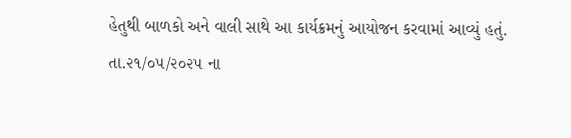હેતુથી બાળકો અને વાલી સાથે આ કાર્યક્રમનું આયોજન કરવામાં આવ્યું હતું.
તા.૨૧/૦૫/૨૦૨૫ ના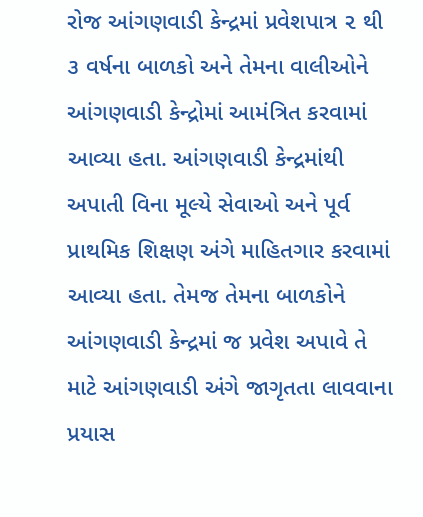રોજ આંગણવાડી કેન્દ્રમાં પ્રવેશપાત્ર ૨ થી ૩ વર્ષના બાળકો અને તેમના વાલીઓને આંગણવાડી કેન્દ્રોમાં આમંત્રિત કરવામાં આવ્યા હતા. આંગણવાડી કેન્દ્રમાંથી અપાતી વિના મૂલ્યે સેવાઓ અને પૂર્વ પ્રાથમિક શિક્ષણ અંગે માહિતગાર કરવામાં આવ્યા હતા. તેમજ તેમના બાળકોને આંગણવાડી કેન્દ્રમાં જ પ્રવેશ અપાવે તે માટે આંગણવાડી અંગે જાગૃતતા લાવવાના પ્રયાસ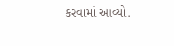કરવામાં આવ્યો.